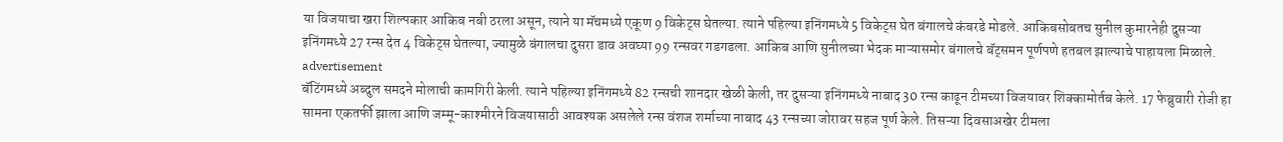या विजयाचा खरा शिल्पकार आकिब नबी ठरला असून, त्याने या मॅचमध्ये एकूण 9 विकेट्स घेतल्या. त्याने पहिल्या इनिंगमध्ये 5 विकेट्स घेत बंगालचे कंबरडे मोडले. आकिबसोबतच सुनील कुमारनेही दुसऱ्या इनिंगमध्ये 27 रन्स देत 4 विकेट्स घेतल्या, ज्यामुळे बंगालचा दुसरा डाव अवघ्या 99 रन्सवर गडगडला. आकिब आणि सुनीलच्या भेदक माऱ्यासमोर बंगालचे बॅट्समन पूर्णपणे हतबल झाल्याचे पाहायला मिळाले.
advertisement
बॅटिंगमध्ये अब्दुल समदने मोलाची कामगिरी केली. त्याने पहिल्या इनिंगमध्ये 82 रन्सची शानदार खेळी केली, तर दुसऱ्या इनिंगमध्ये नाबाद 30 रन्स काढून टीमच्या विजयावर शिक्कामोर्तब केले. 17 फेब्रुवारी रोजी हा सामना एकतर्फी झाला आणि जम्मू-काश्मीरने विजयासाठी आवश्यक असलेले रन्स वंशज शर्माच्या नाबाद 43 रन्सच्या जोरावर सहज पूर्ण केले. तिसऱ्या दिवसाअखेर टीमला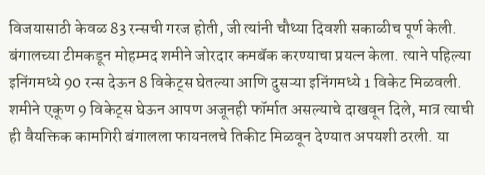विजयासाठी केवळ 83 रन्सची गरज होती, जी त्यांनी चौथ्या दिवशी सकाळीच पूर्ण केली.
बंगालच्या टीमकडून मोहम्मद शमीने जोरदार कमबॅक करण्याचा प्रयत्न केला. त्याने पहिल्या इनिंगमध्ये 90 रन्स देऊन 8 विकेट्स घेतल्या आणि दुसऱ्या इनिंगमध्ये 1 विकेट मिळवली. शमीने एकूण 9 विकेट्स घेऊन आपण अजूनही फॉर्मात असल्याचे दाखवून दिले, मात्र त्याची ही वैयक्तिक कामगिरी बंगालला फायनलचे तिकीट मिळवून देण्यात अपयशी ठरली. या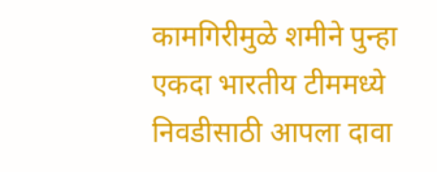कामगिरीमुळे शमीने पुन्हा एकदा भारतीय टीममध्ये निवडीसाठी आपला दावा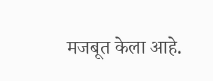मजबूत केला आहे.